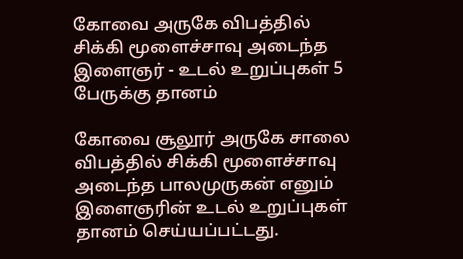கோவை அருகே விபத்தில் சிக்கி மூளைச்சாவு அடைந்த இளைஞர் - உடல் உறுப்புகள் 5 பேருக்கு தானம்

கோவை சூலூர் அருகே சாலை விபத்தில் சிக்கி மூளைச்சாவு அடைந்த பாலமுருகன் எனும் இளைஞரின் உடல் உறுப்புகள் தானம் செய்யப்பட்டது.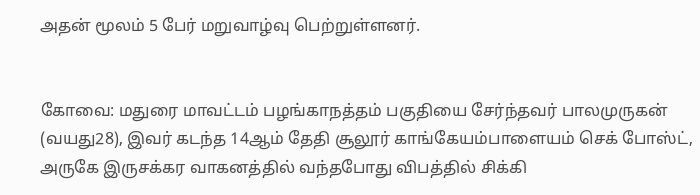அதன் மூலம் 5 பேர் மறுவாழ்வு பெற்றுள்ளனர்.


கோவை: மதுரை மாவட்டம் பழங்காநத்தம் பகுதியை சேர்ந்தவர் பாலமுருகன் (வயது28), இவர் கடந்த 14ஆம் தேதி சூலூர் காங்கேயம்பாளையம் செக் போஸ்ட், அருகே இருசக்கர வாகனத்தில் வந்தபோது விபத்தில் சிக்கி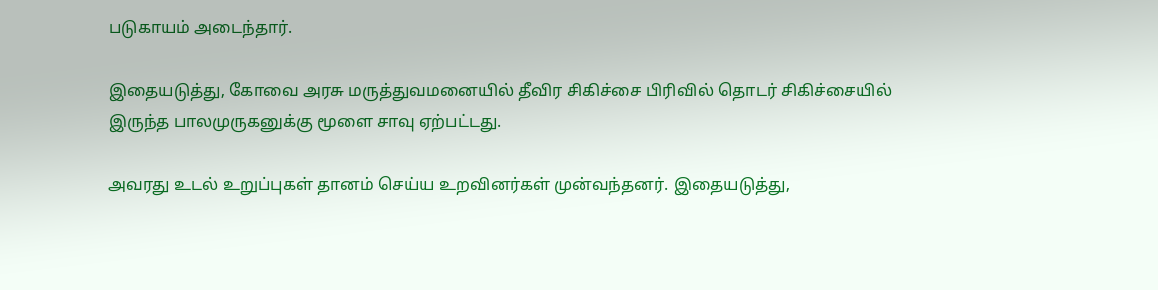படுகாயம் அடைந்தார்.

இதையடுத்து, கோவை அரசு மருத்துவமனையில் தீவிர சிகிச்சை பிரிவில் தொடர் சிகிச்சையில் இருந்த பாலமுருகனுக்கு மூளை சாவு ஏற்பட்டது.

அவரது உடல் உறுப்புகள் தானம் செய்ய உறவினர்கள் முன்வந்தனர். இதையடுத்து,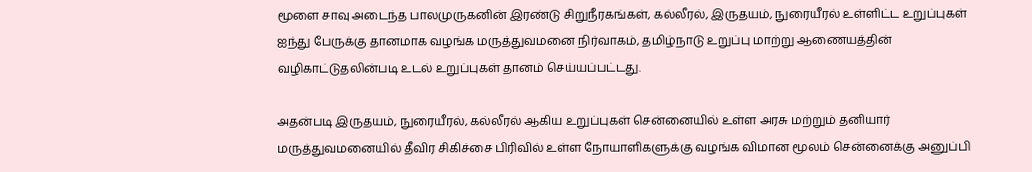மூளை சாவு அடைந்த பாலமுருகனின் இரண்டு சிறுநீரகங்கள், கல்லீரல், இருதயம், நுரையீரல் உள்ளிட்ட உறுப்புகள் ஐந்து பேருக்கு தானமாக வழங்க மருத்துவமனை நிர்வாகம், தமிழ்நாடு உறுப்பு மாற்று ஆணையத்தின் வழிகாட்டுதலின்படி உடல் உறுப்புகள் தானம் செய்யப்பட்டது.

அதன்படி இருதயம், நுரையீரல், கல்லீரல் ஆகிய உறுப்புகள் சென்னையில் உள்ள அரசு மற்றும் தனியார் மருத்துவமனையில் தீவிர சிகிச்சை பிரிவில் உள்ள நோயாளிகளுக்கு வழங்க விமான மூலம் சென்னைக்கு அனுப்பி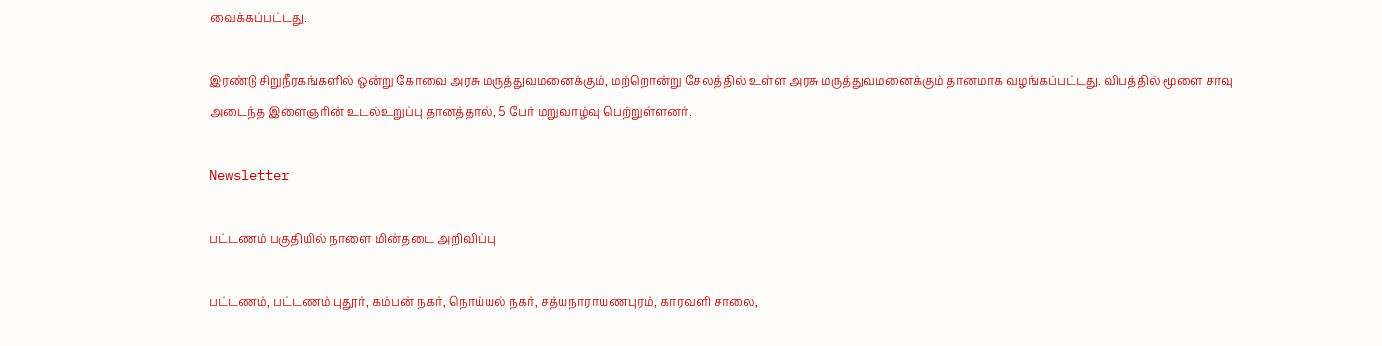வைக்கப்பட்டது.

இரண்டு சிறுநீரகங்களில் ஒன்று கோவை அரசு மருத்துவமனைக்கும், மற்றொன்று சேலத்தில் உள்ள அரசு மருத்துவமனைக்கும் தானமாக வழங்கப்பட்டது. விபத்தில் மூளை சாவு அடைந்த இளைஞரின் உடல்உறுப்பு தானத்தால், 5 பேர் மறுவாழ்வு பெற்றுள்ளனர்.

Newsletter

பட்டணம் பகுதியில் நாளை மின்தடை அறிவிப்பு

பட்டணம், பட்டணம் புதூர், கம்பன் நகர், நொய்யல் நகர், சத்யநாராயணபுரம், காரவளி சாலை,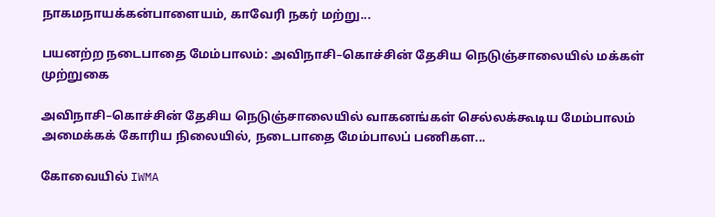நாகமநாயக்கன்பாளையம், காவேரி நகர் மற்று...

பயனற்ற நடைபாதை மேம்பாலம்: அவிநாசி–கொச்சின் தேசிய நெடுஞ்சாலையில் மக்கள் முற்றுகை

அவிநாசி–கொச்சின் தேசிய நெடுஞ்சாலையில் வாகனங்கள் செல்லக்கூடிய மேம்பாலம் அமைக்கக் கோரிய நிலையில், நடைபாதை மேம்பாலப் பணிகள...

கோவையில் IWMA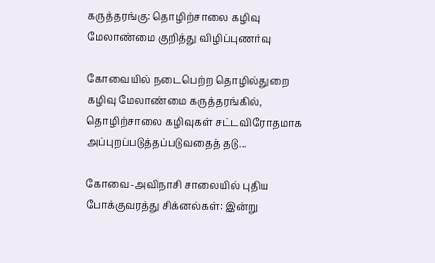கருத்தரங்கு: தொழிற்சாலை கழிவு மேலாண்மை குறித்து விழிப்புணர்வு

கோவையில் நடைபெற்ற தொழில்துறை கழிவு மேலாண்மை கருத்தரங்கில், தொழிற்சாலை கழிவுகள் சட்டவிரோதமாக அப்புறப்படுத்தப்படுவதைத் தடு...

கோவை-அவிநாசி சாலையில் புதிய போக்குவரத்து சிக்னல்கள்: இன்று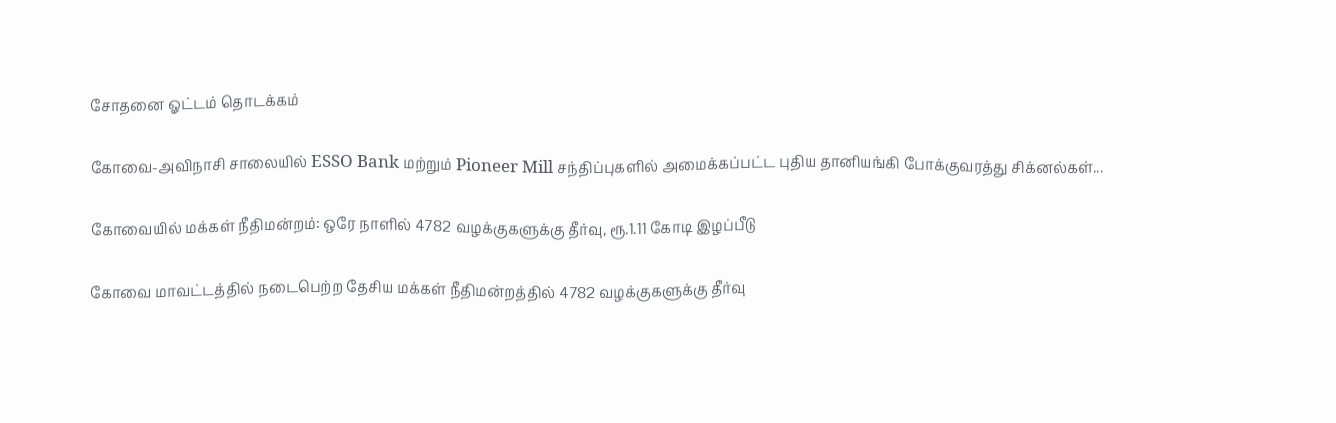சோதனை ஓட்டம் தொடக்கம்

கோவை-அவிநாசி சாலையில் ESSO Bank மற்றும் Pioneer Mill சந்திப்புகளில் அமைக்கப்பட்ட புதிய தானியங்கி போக்குவரத்து சிக்னல்கள்...

கோவையில் மக்கள் நீதிமன்றம்: ஒரே நாளில் 4782 வழக்குகளுக்கு தீர்வு, ரூ.1.11 கோடி இழப்பீடு

கோவை மாவட்டத்தில் நடைபெற்ற தேசிய மக்கள் நீதிமன்றத்தில் 4782 வழக்குகளுக்கு தீர்வு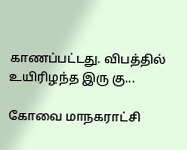காணப்பட்டது. விபத்தில் உயிரிழந்த இரு கு...

கோவை மாநகராட்சி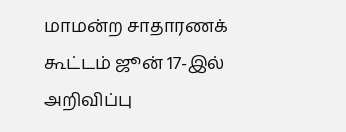மாமன்ற சாதாரணக் கூட்டம் ஜூன் 17-இல் அறிவிப்பு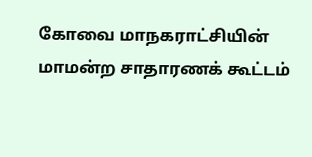கோவை மாநகராட்சியின் மாமன்ற சாதாரணக் கூட்டம்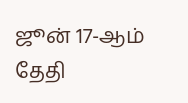ஜூன் 17-ஆம் தேதி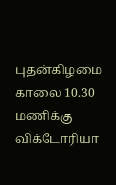புதன்கிழமை காலை 10.30 மணிக்கு விக்டோரியா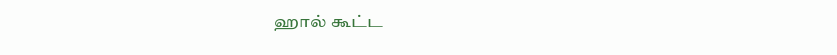ஹால் கூட்ட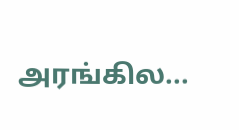அரங்கில...